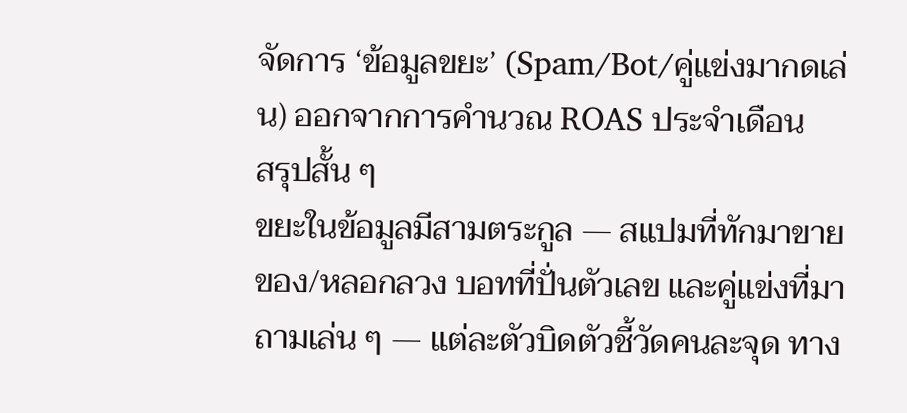จัดการ ‘ข้อมูลขยะ’ (Spam/Bot/คู่แข่งมากดเล่น) ออกจากการคำนวณ ROAS ประจำเดือน
สรุปสั้น ๆ
ขยะในข้อมูลมีสามตระกูล — สแปมที่ทักมาขายของ/หลอกลวง บอทที่ปั่นตัวเลข และคู่แข่งที่มาถามเล่น ๆ — แต่ละตัวบิดตัวชี้วัดคนละจุด ทาง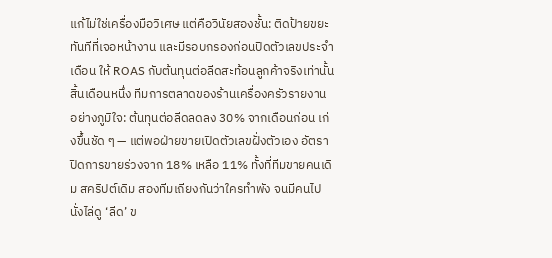แก้ไม่ใช่เครื่องมือวิเศษ แต่คือวินัยสองชั้น: ติดป้ายขยะทันทีที่เจอหน้างาน และมีรอบกรองก่อนปิดตัวเลขประจำเดือน ให้ ROAS กับต้นทุนต่อลีดสะท้อนลูกค้าจริงเท่านั้น
สิ้นเดือนหนึ่ง ทีมการตลาดของร้านเครื่องครัวรายงานอย่างภูมิใจ: ต้นทุนต่อลีดลดลง 30% จากเดือนก่อน เก่งขึ้นชัด ๆ — แต่พอฝ่ายขายเปิดตัวเลขฝั่งตัวเอง อัตราปิดการขายร่วงจาก 18% เหลือ 11% ทั้งที่ทีมขายคนเดิม สคริปต์เดิม สองทีมเถียงกันว่าใครทำพัง จนมีคนไปนั่งไล่ดู ‘ลีด’ ข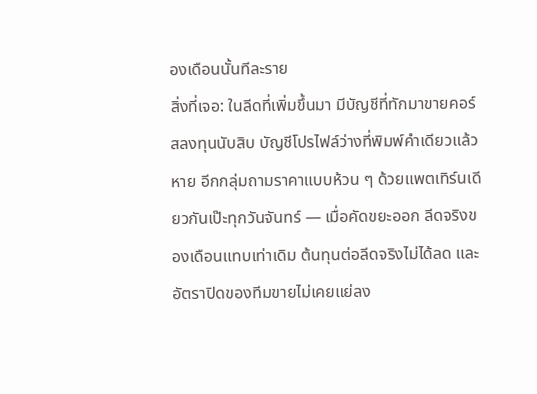องเดือนนั้นทีละราย
สิ่งที่เจอ: ในลีดที่เพิ่มขึ้นมา มีบัญชีที่ทักมาขายคอร์สลงทุนนับสิบ บัญชีโปรไฟล์ว่างที่พิมพ์คำเดียวแล้วหาย อีกกลุ่มถามราคาแบบห้วน ๆ ด้วยแพตเทิร์นเดียวกันเป๊ะทุกวันจันทร์ — เมื่อคัดขยะออก ลีดจริงของเดือนแทบเท่าเดิม ต้นทุนต่อลีดจริงไม่ได้ลด และอัตราปิดของทีมขายไม่เคยแย่ลง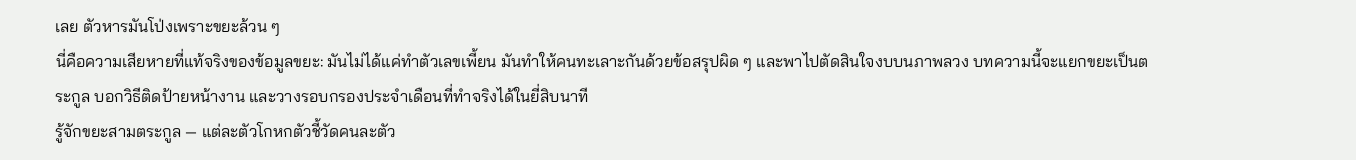เลย ตัวหารมันโป่งเพราะขยะล้วน ๆ
นี่คือความเสียหายที่แท้จริงของข้อมูลขยะ: มันไม่ได้แค่ทำตัวเลขเพี้ยน มันทำให้คนทะเลาะกันด้วยข้อสรุปผิด ๆ และพาไปตัดสินใจงบบนภาพลวง บทความนี้จะแยกขยะเป็นตระกูล บอกวิธีติดป้ายหน้างาน และวางรอบกรองประจำเดือนที่ทำจริงได้ในยี่สิบนาที
รู้จักขยะสามตระกูล — แต่ละตัวโกหกตัวชี้วัดคนละตัว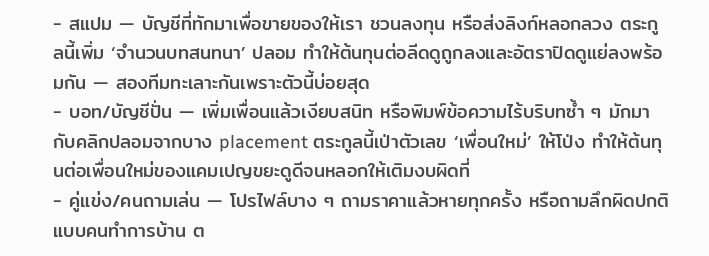- สแปม — บัญชีที่ทักมาเพื่อขายของให้เรา ชวนลงทุน หรือส่งลิงก์หลอกลวง ตระกูลนี้เพิ่ม ‘จำนวนบทสนทนา’ ปลอม ทำให้ต้นทุนต่อลีดดูถูกลงและอัตราปิดดูแย่ลงพร้อมกัน — สองทีมทะเลาะกันเพราะตัวนี้บ่อยสุด
- บอท/บัญชีปั่น — เพิ่มเพื่อนแล้วเงียบสนิท หรือพิมพ์ข้อความไร้บริบทซ้ำ ๆ มักมากับคลิกปลอมจากบาง placement ตระกูลนี้เป่าตัวเลข ‘เพื่อนใหม่’ ให้โป่ง ทำให้ต้นทุนต่อเพื่อนใหม่ของแคมเปญขยะดูดีจนหลอกให้เติมงบผิดที่
- คู่แข่ง/คนถามเล่น — โปรไฟล์บาง ๆ ถามราคาแล้วหายทุกครั้ง หรือถามลึกผิดปกติแบบคนทำการบ้าน ต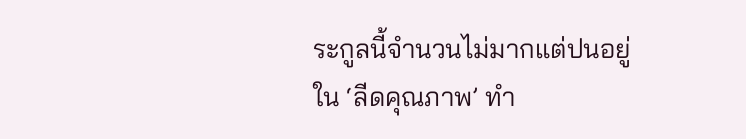ระกูลนี้จำนวนไม่มากแต่ปนอยู่ใน ‘ลีดคุณภาพ’ ทำ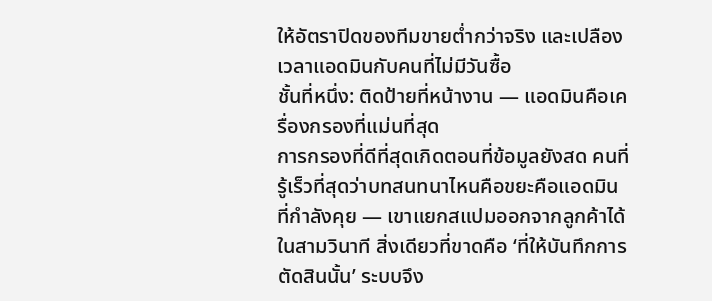ให้อัตราปิดของทีมขายต่ำกว่าจริง และเปลืองเวลาแอดมินกับคนที่ไม่มีวันซื้อ
ชั้นที่หนึ่ง: ติดป้ายที่หน้างาน — แอดมินคือเครื่องกรองที่แม่นที่สุด
การกรองที่ดีที่สุดเกิดตอนที่ข้อมูลยังสด คนที่รู้เร็วที่สุดว่าบทสนทนาไหนคือขยะคือแอดมินที่กำลังคุย — เขาแยกสแปมออกจากลูกค้าได้ในสามวินาที สิ่งเดียวที่ขาดคือ ‘ที่ให้บันทึกการตัดสินนั้น’ ระบบจึง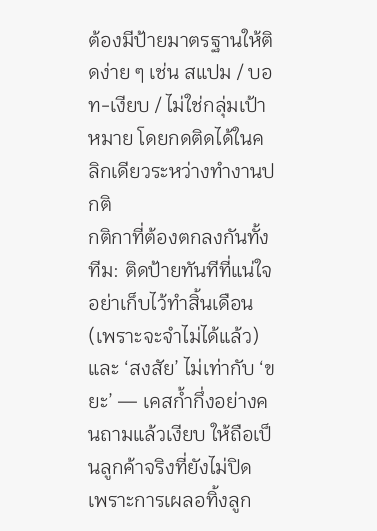ต้องมีป้ายมาตรฐานให้ติดง่าย ๆ เช่น สแปม / บอท-เงียบ / ไม่ใช่กลุ่มเป้าหมาย โดยกดติดได้ในคลิกเดียวระหว่างทำงานปกติ
กติกาที่ต้องตกลงกันทั้งทีม: ติดป้ายทันทีที่แน่ใจ อย่าเก็บไว้ทำสิ้นเดือน (เพราะจะจำไม่ได้แล้ว) และ ‘สงสัย’ ไม่เท่ากับ ‘ขยะ’ — เคสก้ำกึ่งอย่างคนถามแล้วเงียบ ให้ถือเป็นลูกค้าจริงที่ยังไม่ปิด เพราะการเผลอทิ้งลูก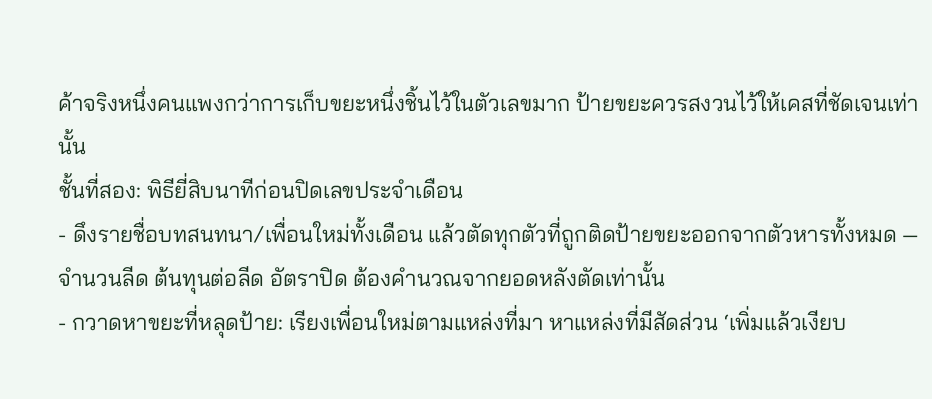ค้าจริงหนึ่งคนแพงกว่าการเก็บขยะหนึ่งชิ้นไว้ในตัวเลขมาก ป้ายขยะควรสงวนไว้ให้เคสที่ชัดเจนเท่านั้น
ชั้นที่สอง: พิธียี่สิบนาทีก่อนปิดเลขประจำเดือน
- ดึงรายชื่อบทสนทนา/เพื่อนใหม่ทั้งเดือน แล้วตัดทุกตัวที่ถูกติดป้ายขยะออกจากตัวหารทั้งหมด — จำนวนลีด ต้นทุนต่อลีด อัตราปิด ต้องคำนวณจากยอดหลังตัดเท่านั้น
- กวาดหาขยะที่หลุดป้าย: เรียงเพื่อนใหม่ตามแหล่งที่มา หาแหล่งที่มีสัดส่วน ‘เพิ่มแล้วเงียบ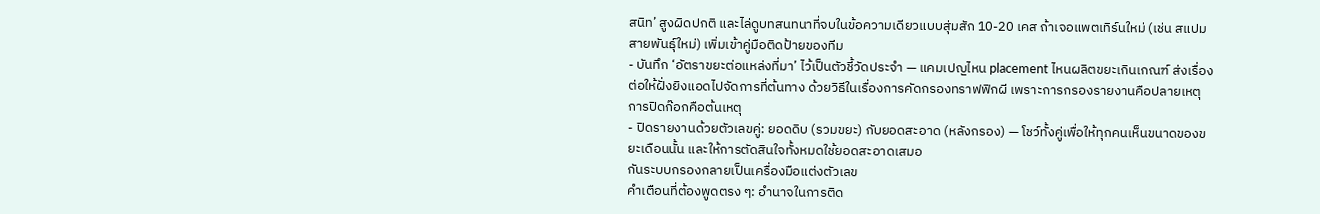สนิท’ สูงผิดปกติ และไล่ดูบทสนทนาที่จบในข้อความเดียวแบบสุ่มสัก 10-20 เคส ถ้าเจอแพตเทิร์นใหม่ (เช่น สแปมสายพันธุ์ใหม่) เพิ่มเข้าคู่มือติดป้ายของทีม
- บันทึก ‘อัตราขยะต่อแหล่งที่มา’ ไว้เป็นตัวชี้วัดประจำ — แคมเปญไหน placement ไหนผลิตขยะเกินเกณฑ์ ส่งเรื่องต่อให้ฝั่งยิงแอดไปจัดการที่ต้นทาง ด้วยวิธีในเรื่องการคัดกรองทราฟฟิกผี เพราะการกรองรายงานคือปลายเหตุ การปิดก๊อกคือต้นเหตุ
- ปิดรายงานด้วยตัวเลขคู่: ยอดดิบ (รวมขยะ) กับยอดสะอาด (หลังกรอง) — โชว์ทั้งคู่เพื่อให้ทุกคนเห็นขนาดของขยะเดือนนั้น และให้การตัดสินใจทั้งหมดใช้ยอดสะอาดเสมอ
กันระบบกรองกลายเป็นเครื่องมือแต่งตัวเลข
คำเตือนที่ต้องพูดตรง ๆ: อำนาจในการติด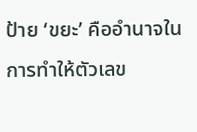ป้าย ‘ขยะ’ คืออำนาจในการทำให้ตัวเลข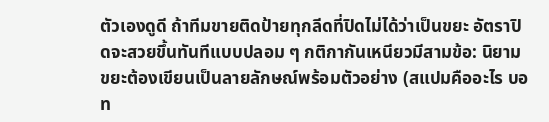ตัวเองดูดี ถ้าทีมขายติดป้ายทุกลีดที่ปิดไม่ได้ว่าเป็นขยะ อัตราปิดจะสวยขึ้นทันทีแบบปลอม ๆ กติกากันเหนียวมีสามข้อ: นิยามขยะต้องเขียนเป็นลายลักษณ์พร้อมตัวอย่าง (สแปมคืออะไร บอท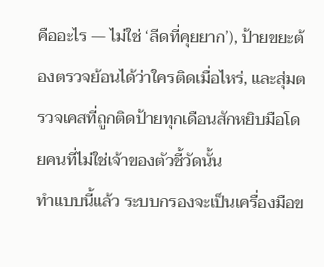คืออะไร — ไม่ใช่ ‘ลีดที่คุยยาก’), ป้ายขยะต้องตรวจย้อนได้ว่าใครติดเมื่อไหร่, และสุ่มตรวจเคสที่ถูกติดป้ายทุกเดือนสักหยิบมือโดยคนที่ไม่ใช่เจ้าของตัวชี้วัดนั้น
ทำแบบนี้แล้ว ระบบกรองจะเป็นเครื่องมือข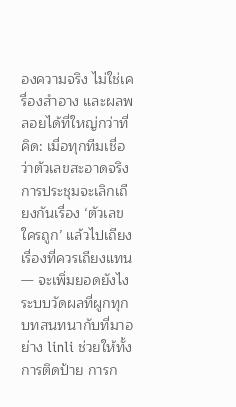องความจริง ไม่ใช่เครื่องสำอาง และผลพลอยได้ที่ใหญ่กว่าที่คิด: เมื่อทุกทีมเชื่อว่าตัวเลขสะอาดจริง การประชุมจะเลิกเถียงกันเรื่อง ‘ตัวเลขใครถูก’ แล้วไปเถียงเรื่องที่ควรเถียงแทน — จะเพิ่มยอดยังไง ระบบวัดผลที่ผูกทุกบทสนทนากับที่มาอย่าง linli ช่วยให้ทั้งการติดป้าย การก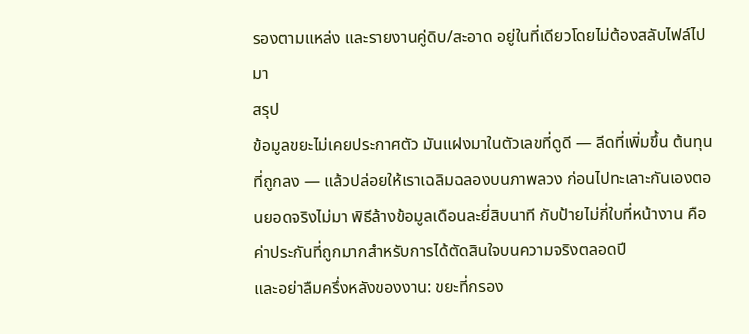รองตามแหล่ง และรายงานคู่ดิบ/สะอาด อยู่ในที่เดียวโดยไม่ต้องสลับไฟล์ไปมา
สรุป
ข้อมูลขยะไม่เคยประกาศตัว มันแฝงมาในตัวเลขที่ดูดี — ลีดที่เพิ่มขึ้น ต้นทุนที่ถูกลง — แล้วปล่อยให้เราเฉลิมฉลองบนภาพลวง ก่อนไปทะเลาะกันเองตอนยอดจริงไม่มา พิธีล้างข้อมูลเดือนละยี่สิบนาที กับป้ายไม่กี่ใบที่หน้างาน คือค่าประกันที่ถูกมากสำหรับการได้ตัดสินใจบนความจริงตลอดปี
และอย่าลืมครึ่งหลังของงาน: ขยะที่กรอง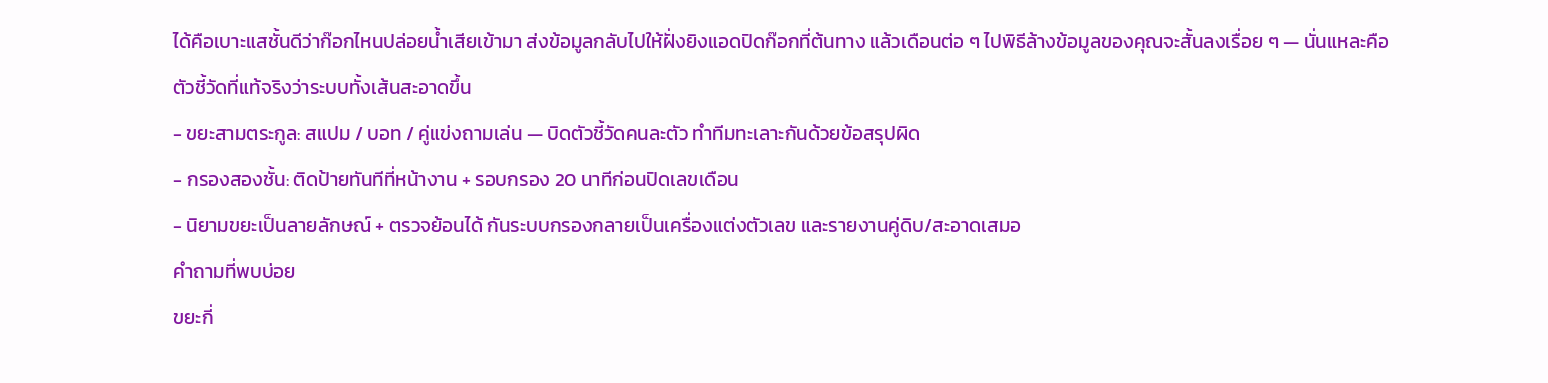ได้คือเบาะแสชั้นดีว่าก๊อกไหนปล่อยน้ำเสียเข้ามา ส่งข้อมูลกลับไปให้ฝั่งยิงแอดปิดก๊อกที่ต้นทาง แล้วเดือนต่อ ๆ ไปพิธีล้างข้อมูลของคุณจะสั้นลงเรื่อย ๆ — นั่นแหละคือตัวชี้วัดที่แท้จริงว่าระบบทั้งเส้นสะอาดขึ้น
- ขยะสามตระกูล: สแปม / บอท / คู่แข่งถามเล่น — บิดตัวชี้วัดคนละตัว ทำทีมทะเลาะกันด้วยข้อสรุปผิด
- กรองสองชั้น: ติดป้ายทันทีที่หน้างาน + รอบกรอง 20 นาทีก่อนปิดเลขเดือน
- นิยามขยะเป็นลายลักษณ์ + ตรวจย้อนได้ กันระบบกรองกลายเป็นเครื่องแต่งตัวเลข และรายงานคู่ดิบ/สะอาดเสมอ
คำถามที่พบบ่อย
ขยะกี่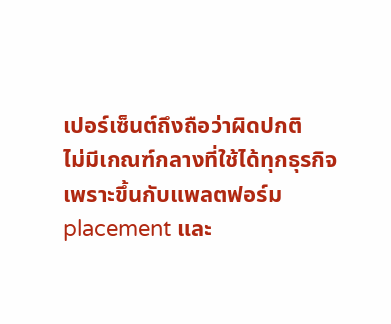เปอร์เซ็นต์ถึงถือว่าผิดปกติ
ไม่มีเกณฑ์กลางที่ใช้ได้ทุกธุรกิจ เพราะขึ้นกับแพลตฟอร์ม placement และ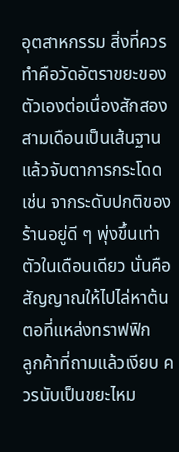อุตสาหกรรม สิ่งที่ควรทำคือวัดอัตราขยะของตัวเองต่อเนื่องสักสองสามเดือนเป็นเส้นฐาน แล้วจับตาการกระโดด เช่น จากระดับปกติของร้านอยู่ดี ๆ พุ่งขึ้นเท่าตัวในเดือนเดียว นั่นคือสัญญาณให้ไปไล่หาต้นตอที่แหล่งทราฟฟิก
ลูกค้าที่ถามแล้วเงียบ ควรนับเป็นขยะไหม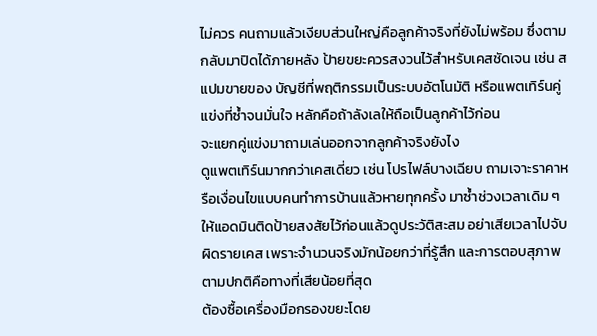ไม่ควร คนถามแล้วเงียบส่วนใหญ่คือลูกค้าจริงที่ยังไม่พร้อม ซึ่งตามกลับมาปิดได้ภายหลัง ป้ายขยะควรสงวนไว้สำหรับเคสชัดเจน เช่น สแปมขายของ บัญชีที่พฤติกรรมเป็นระบบอัตโนมัติ หรือแพตเทิร์นคู่แข่งที่ซ้ำจนมั่นใจ หลักคือถ้าลังเลให้ถือเป็นลูกค้าไว้ก่อน
จะแยกคู่แข่งมาถามเล่นออกจากลูกค้าจริงยังไง
ดูแพตเทิร์นมากกว่าเคสเดี่ยว เช่น โปรไฟล์บางเฉียบ ถามเจาะราคาหรือเงื่อนไขแบบคนทำการบ้านแล้วหายทุกครั้ง มาซ้ำช่วงเวลาเดิม ๆ ให้แอดมินติดป้ายสงสัยไว้ก่อนแล้วดูประวัติสะสม อย่าเสียเวลาไปจับผิดรายเคส เพราะจำนวนจริงมักน้อยกว่าที่รู้สึก และการตอบสุภาพตามปกติคือทางที่เสียน้อยที่สุด
ต้องซื้อเครื่องมือกรองขยะโดย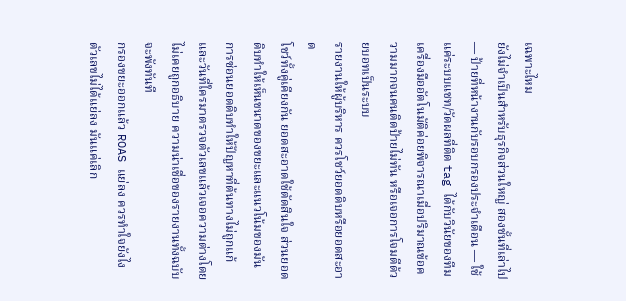เฉพาะไหม
ยังไม่จำเป็นสำหรับธุรกิจส่วนใหญ่ สองชั้นที่เล่าไป — ป้ายที่หน้างานกับรอบกรองประจำเดือน — ใช้แค่ระบบแชท/วัดผลที่ติด tag ได้กับวินัยของทีม เครื่องมืออัตโนมัติค่อยพิจารณาเมื่อปริมาณข้อความมากจนคนติดป้ายไม่ทัน หรือเจอการโจมตีด้วยบอทเป็นระบบ
รายงานให้ผู้บริหาร ควรโชว์ยอดดิบหรือยอดสะอาด
โชว์ทั้งคู่เคียงกัน ยอดสะอาดใช้ตัดสินใจ ส่วนยอดดิบทำให้เห็นขนาดของขยะและแนวโน้มของมัน การซ่อนยอดดิบทำให้ปัญหาที่ต้นทางไม่ถูกแก้ และวันที่ใครมาตรวจตัวเลขแล้วเจอความต่างโดยไม่เคยถูกอธิบาย ความน่าเชื่อของรายงานทั้งฉบับจะพังทันที
กรองขยะออกแล้ว ROAS แย่ลง ควรทำใจยังไง
ตัวเลขไม่ได้แย่ลง มันแค่เลิก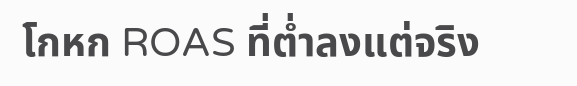โกหก ROAS ที่ต่ำลงแต่จริง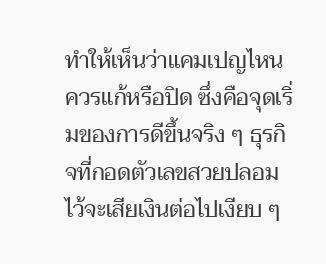ทำให้เห็นว่าแคมเปญไหนควรแก้หรือปิด ซึ่งคือจุดเริ่มของการดีขึ้นจริง ๆ ธุรกิจที่กอดตัวเลขสวยปลอมไว้จะเสียเงินต่อไปเงียบ ๆ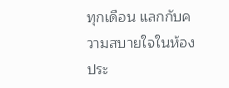ทุกเดือน แลกกับความสบายใจในห้องประ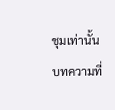ชุมเท่านั้น
บทความที่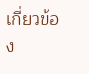เกี่ยวข้อง